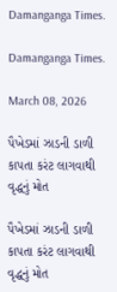Damanganga Times.

Damanganga Times.

March 08, 2026

પૈખેડમાં ઝાડની ડાળી કાપતા કરંટ લાગવાથી વૃદ્ધનું મોત

પૈખેડમાં ઝાડની ડાળી કાપતા કરંટ લાગવાથી વૃદ્ધનું મોત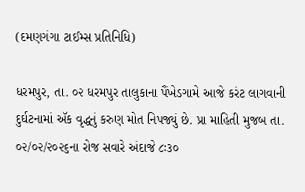(દમણગંગા ટાઈમ્સ પ્રતિનિધિ)

ધરમપુર, તા. ૦૨ ધરમપુર તાલુકાના પૈંખેડગામે આજે કરંટ લાગવાની દુર્ઘટનામાં ઍક વૃદ્ધનું કરુણ મોત નિપજ્યું છે. પ્રા માહિતી મુજબ તા. ૦૨/૦૨/૨૦૨૬ના રોજ સવારે અંદાજે ૮ઃ૩૦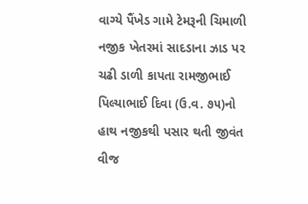વાગ્યે પૈંખેડ ગામે ટેમરૂની ચિમાળી નજીક ખેતરમાં સાદડાના ઝાડ પર ચઢી ડાળી કાપતા રામજીભાઈ પિલ્યાભાઈ દિવા (ઉ.વ. ૭૫)નો હાથ નજીકથી પસાર થતી જીવંત વીજ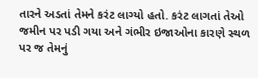તારને અડતાં તેમને કરંટ લાગ્યો હતો. કરંટ લાગતાં તેઓ જમીન પર પડી ગયા અને ગંભીર ઇજાઓના કારણે સ્થળ પર જ તેમનું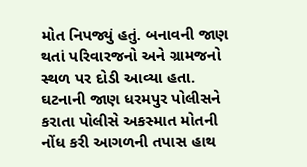મોત નિપજ્યું હતું. બનાવની જાણ થતાં પરિવારજનો અને ગ્રામજનો સ્થળ પર દોડી આવ્યા હતા. ઘટનાની જાણ ધરમપુર પોલીસને કરાતા પોલીસે અકસ્માત મોતની નોંધ કરી આગળની તપાસ હાથ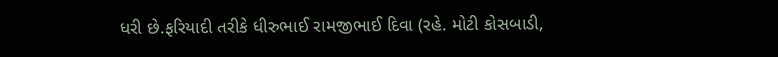ધરી છે.ફરિયાદી તરીકે ધીરુભાઈ રામજીભાઈ દિવા (રહે. મોટી કોસબાડી,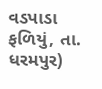વડપાડા ફળિયું, તા. ધરમપુર)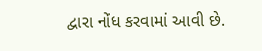દ્વારા નોંધ કરવામાં આવી છે.